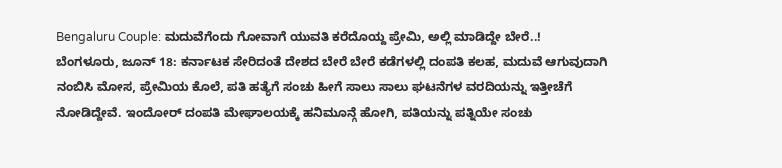Bengaluru Couple: ಮದುವೆಗೆಂದು ಗೋವಾಗೆ ಯುವತಿ ಕರೆದೊಯ್ದ ಪ್ರೇಮಿ, ಅಲ್ಲಿ ಮಾಡಿದ್ದೇ ಬೇರೆ..!
ಬೆಂಗಳೂರು, ಜೂನ್ 18: ಕರ್ನಾಟಕ ಸೇರಿದಂತೆ ದೇಶದ ಬೇರೆ ಬೇರೆ ಕಡೆಗಳಲ್ಲಿ ದಂಪತಿ ಕಲಹ, ಮದುವೆ ಆಗುವುದಾಗಿ ನಂಬಿಸಿ ಮೋಸ, ಪ್ರೇಮಿಯ ಕೊಲೆ, ಪತಿ ಹತ್ಯೆಗೆ ಸಂಚು ಹೀಗೆ ಸಾಲು ಸಾಲು ಘಟನೆಗಳ ವರದಿಯನ್ನು ಇತ್ತೀಚೆಗೆ ನೋಡಿದ್ದೇವೆ. ಇಂದೋರ್ ದಂಪತಿ ಮೇಘಾಲಯಕ್ಕೆ ಹನಿಮೂನ್ಗೆ ಹೋಗಿ, ಪತಿಯನ್ನು ಪತ್ನಿಯೇ ಸಂಚು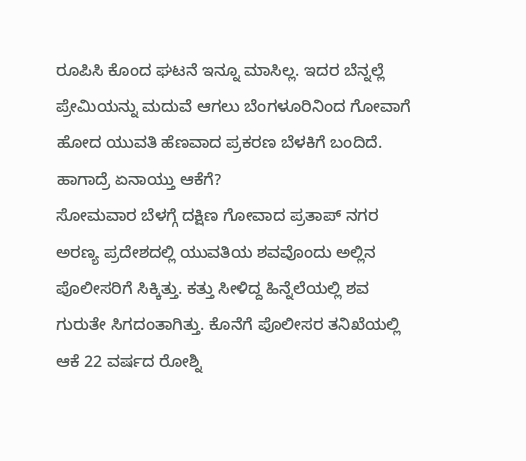ರೂಪಿಸಿ ಕೊಂದ ಘಟನೆ ಇನ್ನೂ ಮಾಸಿಲ್ಲ. ಇದರ ಬೆನ್ನಲ್ಲೆ ಪ್ರೇಮಿಯನ್ನು ಮದುವೆ ಆಗಲು ಬೆಂಗಳೂರಿನಿಂದ ಗೋವಾಗೆ ಹೋದ ಯುವತಿ ಹೆಣವಾದ ಪ್ರಕರಣ ಬೆಳಕಿಗೆ ಬಂದಿದೆ. ಹಾಗಾದ್ರೆ ಏನಾಯ್ತು ಆಕೆಗೆ?
ಸೋಮವಾರ ಬೆಳಗ್ಗೆ ದಕ್ಷಿಣ ಗೋವಾದ ಪ್ರತಾಪ್ ನಗರ ಅರಣ್ಯ ಪ್ರದೇಶದಲ್ಲಿ ಯುವತಿಯ ಶವವೊಂದು ಅಲ್ಲಿನ ಪೊಲೀಸರಿಗೆ ಸಿಕ್ಕಿತ್ತು. ಕತ್ತು ಸೀಳಿದ್ದ ಹಿನ್ನೆಲೆಯಲ್ಲಿ ಶವ ಗುರುತೇ ಸಿಗದಂತಾಗಿತ್ತು. ಕೊನೆಗೆ ಪೊಲೀಸರ ತನಿಖೆಯಲ್ಲಿ ಆಕೆ 22 ವರ್ಷದ ರೋಶ್ನಿ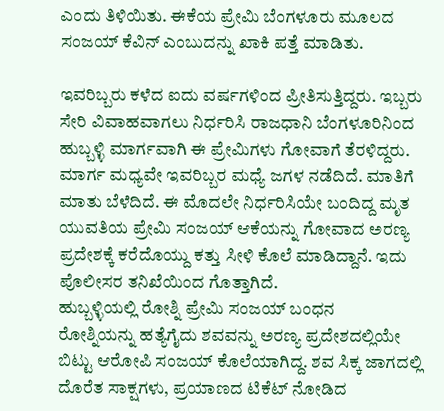ಎಂದು ತಿಳಿಯಿತು. ಈಕೆಯ ಪ್ರೇಮಿ ಬೆಂಗಳೂರು ಮೂಲದ ಸಂಜಯ್ ಕೆವಿನ್ ಎಂಬುದನ್ನು ಖಾಕಿ ಪತ್ತೆ ಮಾಡಿತು.

ಇವರಿಬ್ಬರು ಕಳೆದ ಐದು ವರ್ಷಗಳಿಂದ ಪ್ರೀತಿಸುತ್ತಿದ್ದರು. ಇಬ್ಬರು ಸೇರಿ ವಿವಾಹವಾಗಲು ನಿರ್ಧರಿಸಿ ರಾಜಧಾನಿ ಬೆಂಗಳೂರಿನಿಂದ ಹುಬ್ಬಳ್ಳಿ ಮಾರ್ಗವಾಗಿ ಈ ಪ್ರೇಮಿಗಳು ಗೋವಾಗೆ ತೆರಳಿದ್ದರು. ಮಾರ್ಗ ಮಧ್ಯವೇ ಇವರಿಬ್ಬರ ಮಧ್ಯೆ ಜಗಳ ನಡೆದಿದೆ. ಮಾತಿಗೆ ಮಾತು ಬೆಳೆದಿದೆ. ಈ ಮೊದಲೇ ನಿರ್ಧರಿಸಿಯೇ ಬಂದಿದ್ದ ಮೃತ ಯುವತಿಯ ಪ್ರೇಮಿ ಸಂಜಯ್ ಆಕೆಯನ್ನು ಗೋವಾದ ಅರಣ್ಯ ಪ್ರದೇಶಕ್ಕೆ ಕರೆದೊಯ್ದು ಕತ್ತು ಸೀಳಿ ಕೊಲೆ ಮಾಡಿದ್ದಾನೆ. ಇದು ಪೊಲೀಸರ ತನಿಖೆಯಿಂದ ಗೊತ್ತಾಗಿದೆ.
ಹುಬ್ಬಳ್ಳಿಯಲ್ಲಿ ರೋಶ್ನಿ ಪ್ರೇಮಿ ಸಂಜಯ್ ಬಂಧನ
ರೋಶ್ನಿಯನ್ನು ಹತ್ಯೆಗೈದು ಶವವನ್ನು ಅರಣ್ಯ ಪ್ರದೇಶದಲ್ಲಿಯೇ ಬಿಟ್ಟು ಆರೋಪಿ ಸಂಜಯ್ ಕೊಲೆಯಾಗಿದ್ದ. ಶವ ಸಿಕ್ಕ ಜಾಗದಲ್ಲಿ ದೊರೆತ ಸಾಕ್ಷಗಳು, ಪ್ರಯಾಣದ ಟಿಕೆಟ್ ನೋಡಿದ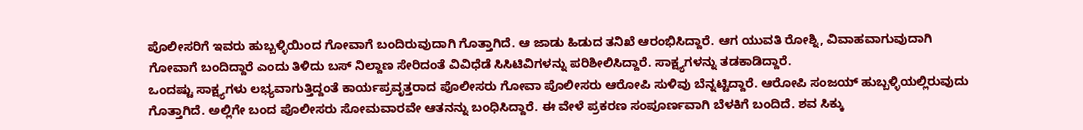ಪೊಲೀಸರಿಗೆ ಇವರು ಹುಬ್ಬಳ್ಳಿಯಿಂದ ಗೋವಾಗೆ ಬಂದಿರುವುದಾಗಿ ಗೊತ್ತಾಗಿದೆ. ಆ ಜಾಡು ಹಿಡುದ ತನಿಖೆ ಆರಂಭಿಸಿದ್ದಾರೆ. ಆಗ ಯುವತಿ ರೋಶ್ನಿ, ವಿವಾಹವಾಗುವುದಾಗಿ ಗೋವಾಗೆ ಬಂದಿದ್ದಾರೆ ಎಂದು ತಿಳಿದು ಬಸ್ ನಿಲ್ದಾಣ ಸೇರಿದಂತೆ ವಿವಿಧೆಡೆ ಸಿಸಿಟಿವಿಗಳನ್ನು ಪರಿಶೀಲಿಸಿದ್ದಾರೆ. ಸಾಕ್ಷ್ಯಗಳನ್ನು ತಡಕಾಡಿದ್ದಾರೆ.
ಒಂದಷ್ಟು ಸಾಕ್ಷ್ಯಗಳು ಲಭ್ಯವಾಗುತ್ತಿದ್ದಂತೆ ಕಾರ್ಯಪ್ರವೃತ್ತರಾದ ಪೊಲೀಸರು ಗೋವಾ ಪೊಲೀಸರು ಆರೋಪಿ ಸುಳಿವು ಬೆನ್ನಟ್ಟಿದ್ದಾರೆ. ಆರೋಪಿ ಸಂಜಯ್ ಹುಬ್ಬಳ್ಳಿಯಲ್ಲಿರುವುದು ಗೊತ್ತಾಗಿದೆ. ಅಲ್ಲಿಗೇ ಬಂದ ಪೊಲೀಸರು ಸೋಮವಾರವೇ ಆತನನ್ನು ಬಂಧಿಸಿದ್ದಾರೆ. ಈ ವೇಳೆ ಪ್ರಕರಣ ಸಂಪೂರ್ಣವಾಗಿ ಬೆಳಕಿಗೆ ಬಂದಿದೆ. ಶವ ಸಿಕ್ಕು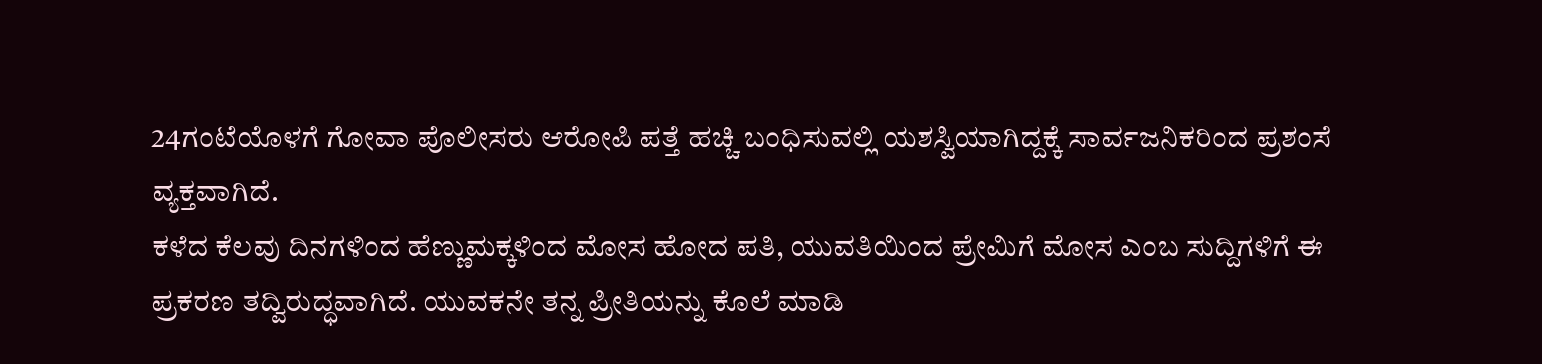24ಗಂಟೆಯೊಳಗೆ ಗೋವಾ ಪೊಲೀಸರು ಆರೋಪಿ ಪತ್ತೆ ಹಚ್ಚಿ ಬಂಧಿಸುವಲ್ಲಿ ಯಶಸ್ವಿಯಾಗಿದ್ದಕ್ಕೆ ಸಾರ್ವಜನಿಕರಿಂದ ಪ್ರಶಂಸೆ ವ್ಯಕ್ತವಾಗಿದೆ.
ಕಳೆದ ಕೆಲವು ದಿನಗಳಿಂದ ಹೆಣ್ಣುಮಕ್ಕಳಿಂದ ಮೋಸ ಹೋದ ಪತಿ, ಯುವತಿಯಿಂದ ಪ್ರೇಮಿಗೆ ಮೋಸ ಎಂಬ ಸುದ್ದಿಗಳಿಗೆ ಈ ಪ್ರಕರಣ ತದ್ವಿರುದ್ಧವಾಗಿದೆ. ಯುವಕನೇ ತನ್ನ ಪ್ರೀತಿಯನ್ನು ಕೊಲೆ ಮಾಡಿ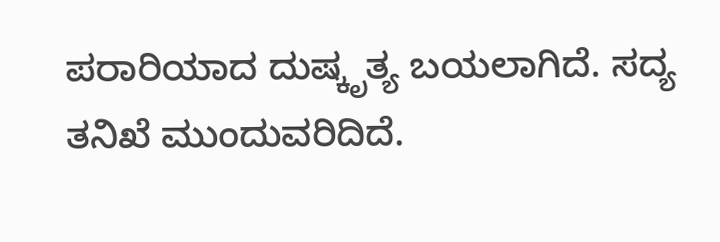ಪರಾರಿಯಾದ ದುಷ್ಕೃತ್ಯ ಬಯಲಾಗಿದೆ. ಸದ್ಯ ತನಿಖೆ ಮುಂದುವರಿದಿದೆ.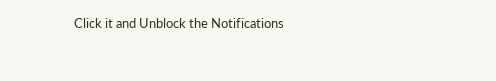Click it and Unblock the Notifications